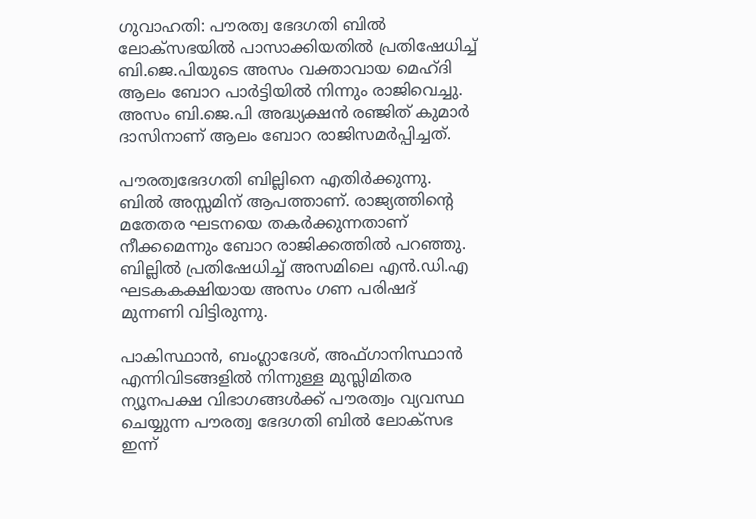ഗുവാഹതി: പൗരത്വ ഭേദഗതി ബില്‍ ലോക്‌സഭയില്‍ പാസാക്കിയതില്‍ പ്രതിഷേധിച്ച് ബി.ജെ.പിയുടെ അസം വക്താവായ മെഹ്ദി ആലം ബോറ പാര്‍ട്ടിയില്‍ നിന്നും രാജിവെച്ചു. അസം ബി.ജെ.പി അദ്ധ്യക്ഷന്‍ രഞ്ജിത് കുമാര്‍ ദാസിനാണ് ആലം ബോറ രാജിസമര്‍പ്പിച്ചത്.

പൗരത്വഭേദഗതി ബില്ലിനെ എതിര്‍ക്കുന്നു. ബില്‍ അസ്സമിന് ആപത്താണ്. രാജ്യത്തിന്റെ മതേതര ഘടനയെ തകര്‍ക്കുന്നതാണ് നീക്കമെന്നും ബോറ രാജിക്കത്തില്‍ പറഞ്ഞു. ബില്ലില്‍ പ്രതിഷേധിച്ച് അസമിലെ എന്‍.ഡി.എ ഘടകകക്ഷിയായ അസം ഗണ പരിഷദ് മുന്നണി വിട്ടിരുന്നു.

പാകിസ്ഥാന്‍, ബംഗ്ലാദേശ്, അഫ്ഗാനിസ്ഥാന്‍ എന്നിവിടങ്ങളില്‍ നിന്നുള്ള മുസ്ലിമിതര ന്യൂനപക്ഷ വിഭാഗങ്ങള്‍ക്ക് പൗരത്വം വ്യവസ്ഥ ചെയ്യുന്ന പൗരത്വ ഭേദഗതി ബില്‍ ലോക്സഭ ഇന്ന്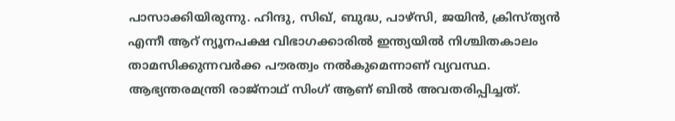പാസാക്കിയിരുന്നു. ഹിന്ദു, സിഖ്, ബുദ്ധ, പാഴ്‌സി, ജയിന്‍, ക്രിസ്ത്യന്‍ എന്നീ ആറ് ന്യൂനപക്ഷ വിഭാഗക്കാരില്‍ ഇന്ത്യയില്‍ നിശ്ചിതകാലം താമസിക്കുന്നവര്‍ക്ക പൗരത്വം നല്‍കുമെന്നാണ് വ്യവസ്ഥ. ആഭ്യന്തരമന്ത്രി രാജ്‌നാഥ് സിംഗ് ആണ് ബില്‍ അവതരിപ്പിച്ചത്.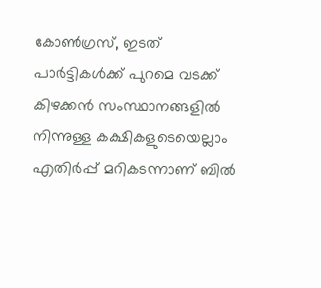കോണ്‍ഗ്രസ്, ഇടത് പാര്‍ട്ടികള്‍ക്ക് പുറമെ വടക്ക് കിഴക്കന്‍ സംസ്ഥാനങ്ങളില്‍ നിന്നുള്ള കക്ഷികളുടെയെല്ലാം എതിര്‍പ്പ് മറികടന്നാണ് ബില്‍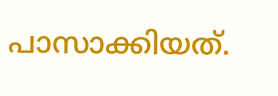പാസാക്കിയത്.